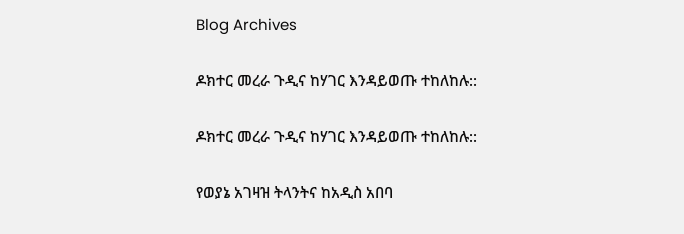Blog Archives

ዶክተር መረራ ጉዲና ከሃገር እንዳይወጡ ተከለከሉ::

ዶክተር መረራ ጉዲና ከሃገር እንዳይወጡ ተከለከሉ::

የወያኔ አገዛዝ ትላንትና ከአዲስ አበባ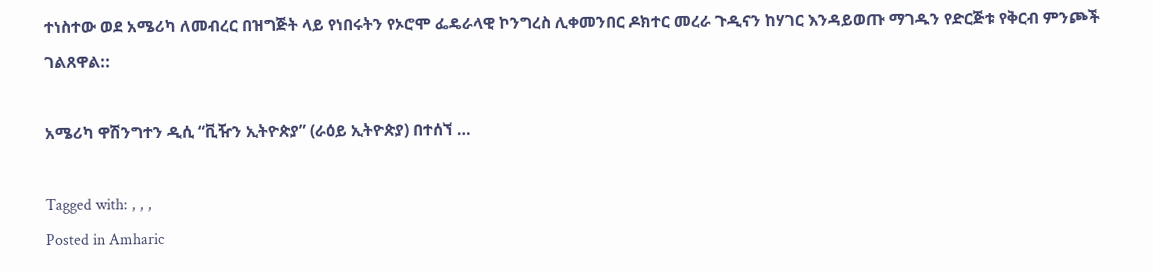ተነስተው ወደ አሜሪካ ለመብረር በዝግጅት ላይ የነበሩትን የኦሮሞ ፌዴራላዊ ኮንግረስ ሊቀመንበር ዶክተር መረራ ጉዲናን ከሃገር እንዳይወጡ ማገዱን የድርጅቱ የቅርብ ምንጮች ገልጸዋል::

አሜሪካ ዋሽንግተን ዲሲ “ቪዥን ኢትዮጵያ” (ራዕይ ኢትዮጵያ) በተሰኘ …

Tagged with: , , ,
Posted in Amharic